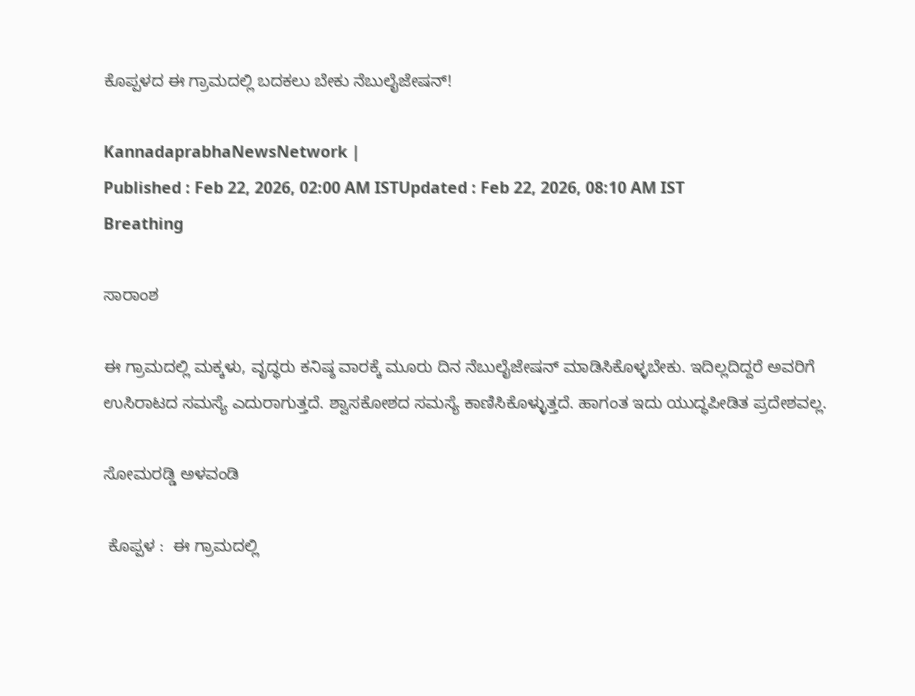ಕೊಪ್ಪಳದ ಈ ಗ್ರಾಮದಲ್ಲಿ ಬದಕಲು ಬೇಕು ನೆಬುಲೈಜೇಷನ್!

KannadaprabhaNewsNetwork |
Published : Feb 22, 2026, 02:00 AM ISTUpdated : Feb 22, 2026, 08:10 AM IST
Breathing

ಸಾರಾಂಶ

ಈ ಗ್ರಾಮದಲ್ಲಿ ಮಕ್ಕಳು, ವೃದ್ಧರು ಕನಿಷ್ಠ ವಾರಕ್ಕೆ ಮೂರು ದಿನ ನೆಬುಲೈಜೇಷನ್‌ ಮಾಡಿಸಿಕೊಳ್ಳಬೇಕು. ಇದಿಲ್ಲದಿದ್ದರೆ ಅವರಿಗೆ ಉಸಿರಾಟದ ಸಮಸ್ಯೆ ಎದುರಾಗುತ್ತದೆ. ಶ್ವಾಸಕೋಶದ ಸಮಸ್ಯೆ ಕಾಣಿಸಿಕೊಳ್ಳುತ್ತದೆ. ಹಾಗಂತ ಇದು ಯುದ್ಧಪೀಡಿತ ಪ್ರದೇಶವಲ್ಲ.

ಸೋಮರಡ್ಡಿ ಅಳವಂಡಿ

 ಕೊಪ್ಪಳ :  ಈ ಗ್ರಾಮದಲ್ಲಿ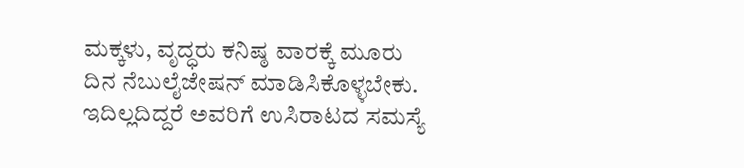ಮಕ್ಕಳು, ವೃದ್ಧರು ಕನಿಷ್ಠ ವಾರಕ್ಕೆ ಮೂರು ದಿನ ನೆಬುಲೈಜೇಷನ್‌ ಮಾಡಿಸಿಕೊಳ್ಳಬೇಕು. ಇದಿಲ್ಲದಿದ್ದರೆ ಅವರಿಗೆ ಉಸಿರಾಟದ ಸಮಸ್ಯೆ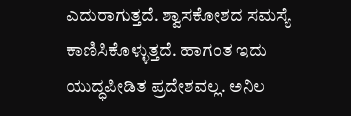ಎದುರಾಗುತ್ತದೆ. ಶ್ವಾಸಕೋಶದ ಸಮಸ್ಯೆ ಕಾಣಿಸಿಕೊಳ್ಳುತ್ತದೆ. ಹಾಗಂತ ಇದು ಯುದ್ಧಪೀಡಿತ ಪ್ರದೇಶವಲ್ಲ. ಅನಿಲ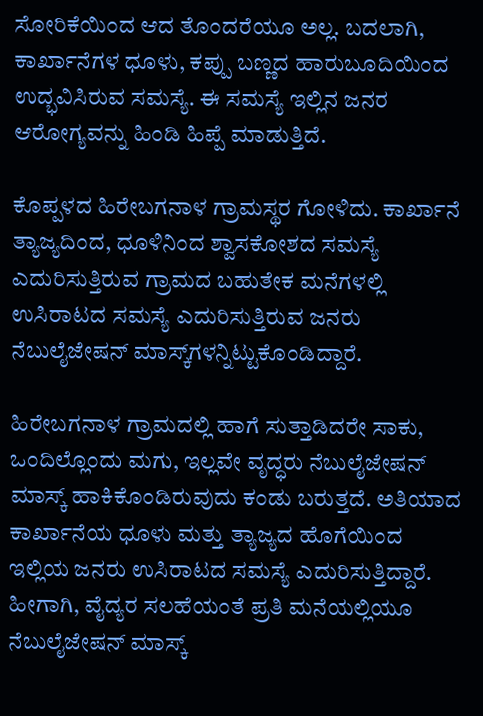ಸೋರಿಕೆಯಿಂದ ಆದ ತೊಂದರೆಯೂ ಅಲ್ಲ. ಬದಲಾಗಿ, ಕಾರ್ಖಾನೆಗಳ ಧೂಳು, ಕಪ್ಪು ಬಣ್ಣದ ಹಾರುಬೂದಿಯಿಂದ ಉದ್ಭವಿಸಿರುವ ಸಮಸ್ಯೆ. ಈ ಸಮಸ್ಯೆ ಇಲ್ಲಿನ ಜನರ ಆರೋಗ್ಯವನ್ನು ಹಿಂಡಿ ಹಿಪ್ಪೆ ಮಾಡುತ್ತಿದೆ.

ಕೊಪ್ಪಳದ ಹಿರೇಬಗನಾಳ ಗ್ರಾಮಸ್ಥರ ಗೋಳಿದು. ಕಾರ್ಖಾನೆ ತ್ಯಾಜ್ಯದಿಂದ, ಧೂಳಿನಿಂದ ಶ್ವಾಸಕೋಶದ ಸಮಸ್ಯೆ ಎದುರಿಸುತ್ತಿರುವ ಗ್ರಾಮದ ಬಹುತೇಕ ಮನೆಗಳಲ್ಲಿ ಉಸಿರಾಟದ ಸಮಸ್ಯೆ ಎದುರಿಸುತ್ತಿರುವ ಜನರು ನೆಬುಲೈಜೇಷನ್ ಮಾಸ್ಕ್‌ಗಳನ್ನಿಟ್ಟುಕೊಂಡಿದ್ದಾರೆ.

ಹಿರೇಬಗನಾಳ ಗ್ರಾಮದಲ್ಲಿ ಹಾಗೆ ಸುತ್ತಾಡಿದರೇ ಸಾಕು, ಒಂದಿಲ್ಲೊಂದು ಮಗು, ಇಲ್ಲವೇ ವೃದ್ಧರು ನೆಬುಲೈಜೇಷನ್‌ ಮಾಸ್ಕ್ ಹಾಕಿಕೊಂಡಿರುವುದು ಕಂಡು ಬರುತ್ತದೆ. ಅತಿಯಾದ ಕಾರ್ಖಾನೆಯ ಧೂಳು ಮತ್ತು ತ್ಯಾಜ್ಯದ ಹೊಗೆಯಿಂದ ಇಲ್ಲಿಯ ಜನರು ಉಸಿರಾಟದ ಸಮಸ್ಯೆ ಎದುರಿಸುತ್ತಿದ್ದಾರೆ. ಹೀಗಾಗಿ, ವೈದ್ಯರ ಸಲಹೆಯಂತೆ ಪ್ರತಿ ಮನೆಯಲ್ಲಿಯೂ ನೆಬುಲೈಜೇಷನ್‌ ಮಾಸ್ಕ್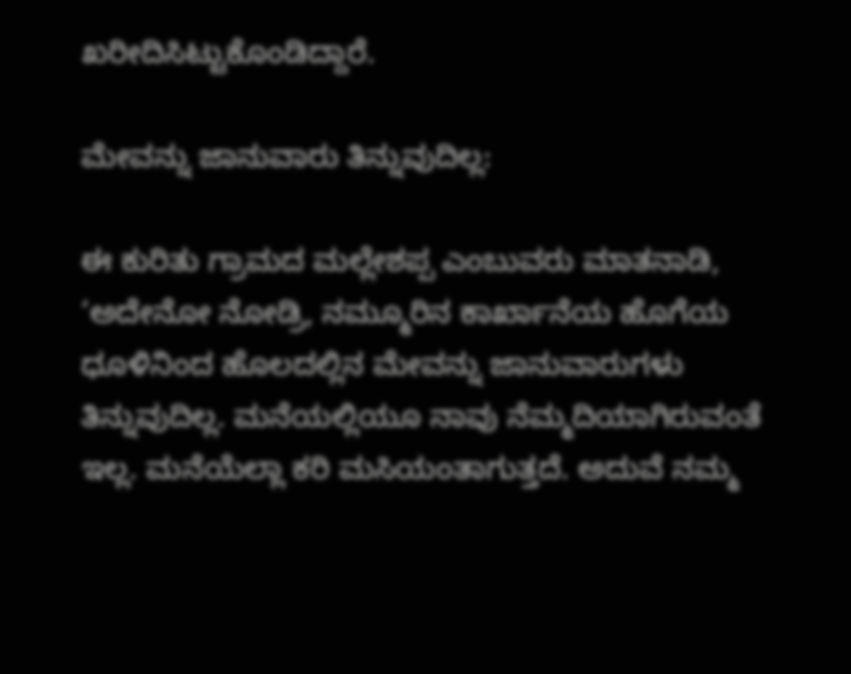ಖರೀದಿಸಿಟ್ಟುಕೊಂಡಿದ್ದಾರೆ.

ಮೇವನ್ನು ಜಾನುವಾರು ತಿನ್ನುವುದಿಲ್ಲ:

ಈ ಕುರಿತು ಗ್ರಾಮದ ಮಲ್ಲೇಶಪ್ಪ ಎಂಬುವರು ಮಾತನಾಡಿ, ‘ಅದೇನೋ ನೋಡ್ರಿ, ನಮ್ಮೂರಿನ ಕಾರ್ಖಾನೆಯ ಹೊಗೆಯ ಧೂಳಿನಿಂದ ಹೊಲದಲ್ಲಿನ ಮೇವನ್ನು ಜಾನುವಾರುಗಳು ತಿನ್ನುವುದಿಲ್ಲ. ಮನೆಯಲ್ಲಿಯೂ ನಾವು ನೆಮ್ಮದಿಯಾಗಿರುವಂತೆ ಇಲ್ಲ. ಮನೆಯೆಲ್ಲಾ ಕರಿ ಮಸಿಯಂತಾಗುತ್ತದೆ. ಅದುವೆ ನಮ್ಮ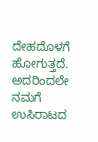ದೇಹದೊಳಗೆ ಹೋಗುತ್ತದೆ. ಅದರಿಂದಲೇ ನಮಗೆ ಉಸಿರಾಟದ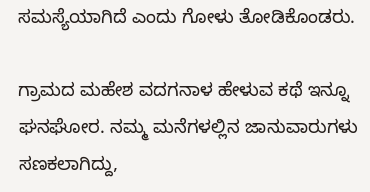ಸಮಸ್ಯೆಯಾಗಿದೆ ಎಂದು ಗೋಳು ತೋಡಿಕೊಂಡರು.

ಗ್ರಾಮದ ಮಹೇಶ ವದಗನಾಳ ಹೇಳುವ ಕಥೆ ಇನ್ನೂ ಘನಘೋರ. ನಮ್ಮ ಮನೆಗಳಲ್ಲಿನ ಜಾನುವಾರುಗಳು ಸಣಕಲಾಗಿದ್ದು,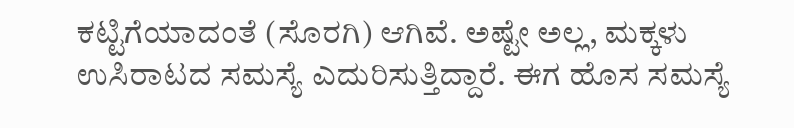ಕಟ್ಟಿಗೆಯಾದಂತೆ (ಸೊರಗಿ) ಆಗಿವೆ. ಅಷ್ಟೇ ಅಲ್ಲ, ಮಕ್ಕಳು ಉಸಿರಾಟದ ಸಮಸ್ಯೆ ಎದುರಿಸುತ್ತಿದ್ದಾರೆ. ಈಗ ಹೊಸ ಸಮಸ್ಯೆ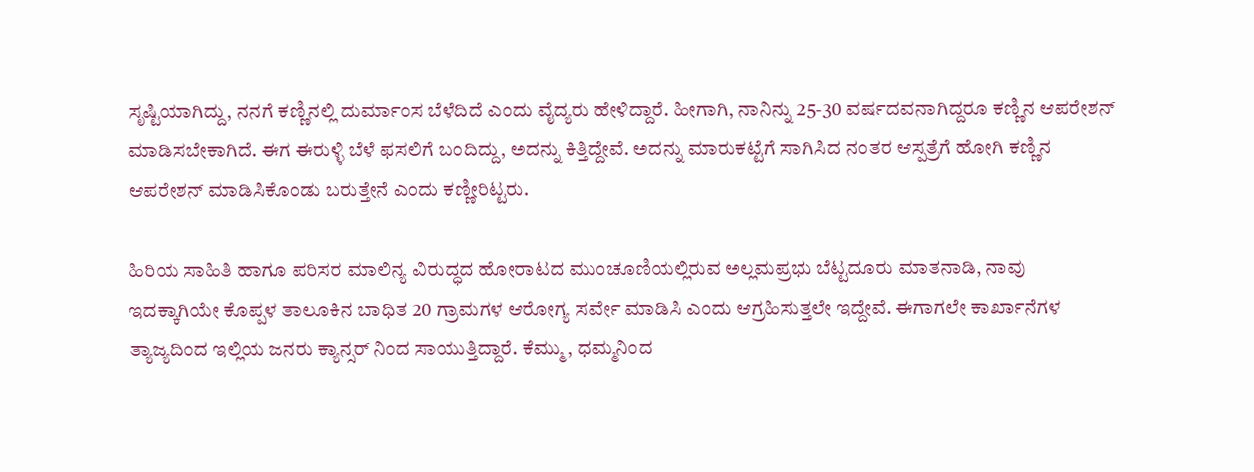ಸೃಷ್ಟಿಯಾಗಿದ್ದು, ನನಗೆ ಕಣ್ಣಿನಲ್ಲಿ ದುರ್ಮಾಂಸ ಬೆಳೆದಿದೆ ಎಂದು ವೈದ್ಯರು ಹೇಳಿದ್ದಾರೆ. ಹೀಗಾಗಿ, ನಾನಿನ್ನು 25-30 ವರ್ಷದವನಾಗಿದ್ದರೂ ಕಣ್ಣಿನ ಆಪರೇಶನ್‌ ಮಾಡಿಸಬೇಕಾಗಿದೆ. ಈಗ ಈರುಳ್ಳಿ ಬೆಳೆ ಫಸಲಿಗೆ ಬಂದಿದ್ದು, ಅದನ್ನು ಕಿತ್ತಿದ್ದೇವೆ. ಅದನ್ನು ಮಾರುಕಟ್ಟೆಗೆ ಸಾಗಿಸಿದ ನಂತರ ಆಸ್ಪತ್ರೆಗೆ ಹೋಗಿ ಕಣ್ಣಿನ ಆಪರೇಶನ್‌ ಮಾಡಿಸಿಕೊಂಡು ಬರುತ್ತೇನೆ ಎಂದು ಕಣ್ಣೀರಿಟ್ಟರು.

ಹಿರಿಯ ಸಾಹಿತಿ ಹಾಗೂ ಪರಿಸರ ಮಾಲಿನ್ಯ ವಿರುದ್ಧದ ಹೋರಾಟದ ಮುಂಚೂಣಿಯಲ್ಲಿರುವ ಅಲ್ಲಮಪ್ರಭು ಬೆಟ್ಟದೂರು ಮಾತನಾಡಿ, ನಾವು ಇದಕ್ಕಾಗಿಯೇ ಕೊಪ್ಪಳ ತಾಲೂಕಿನ ಬಾಧಿತ 20 ಗ್ರಾಮಗಳ ಆರೋಗ್ಯ ಸರ್ವೇ ಮಾಡಿಸಿ ಎಂದು ಆಗ್ರಹಿಸುತ್ತಲೇ ಇದ್ದೇವೆ. ಈಗಾಗಲೇ ಕಾರ್ಖಾನೆಗಳ ತ್ಯಾಜ್ಯದಿಂದ ಇಲ್ಲಿಯ ಜನರು ಕ್ಯಾನ್ಸರ್ ನಿಂದ ಸಾಯುತ್ತಿದ್ದಾರೆ. ಕೆಮ್ಮು, ಧಮ್ಮನಿಂದ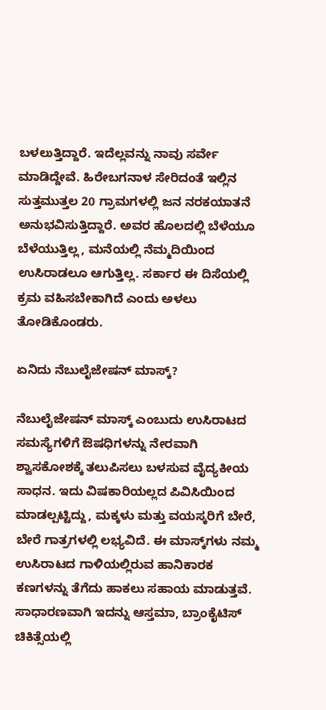ಬಳಲುತ್ತಿದ್ದಾರೆ. ಇದೆಲ್ಲವನ್ನು ನಾವು ಸರ್ವೇ ಮಾಡಿದ್ದೇವೆ. ಹಿರೇಬಗನಾಳ ಸೇರಿದಂತೆ ಇಲ್ಲಿನ ಸುತ್ತಮುತ್ತಲ 20 ಗ್ರಾಮಗಳಲ್ಲಿ ಜನ ನರಕಯಾತನೆ ಅನುಭವಿಸುತ್ತಿದ್ದಾರೆ. ಅವರ ಹೊಲದಲ್ಲಿ ಬೆಳೆಯೂ ಬೆಳೆಯುತ್ತಿಲ್ಲ, ಮನೆಯಲ್ಲಿ ನೆಮ್ಮದಿಯಿಂದ ಉಸಿರಾಡಲೂ ಆಗುತ್ತಿಲ್ಲ. ಸರ್ಕಾರ ಈ ದಿಸೆಯಲ್ಲಿ ಕ್ರಮ ವಹಿಸಬೇಕಾಗಿದೆ ಎಂದು ಅಳಲು ತೋಡಿಕೊಂಡರು.

ಏನಿದು ನೆಬುಲೈಜೇಷನ್‌ ಮಾಸ್ಕ್‌?

ನೆಬುಲೈಜೇಷನ್‌ ಮಾಸ್ಕ್ ಎಂಬುದು ಉಸಿರಾಟದ ಸಮಸ್ಯೆಗಳಿಗೆ ಔಷಧಿಗಳನ್ನು ನೇರವಾಗಿ ಶ್ವಾಸಕೋಶಕ್ಕೆ ತಲುಪಿಸಲು ಬಳಸುವ ವೈದ್ಯಕೀಯ ಸಾಧನ. ಇದು ವಿಷಕಾರಿಯಲ್ಲದ ಪಿವಿಸಿಯಿಂದ ಮಾಡಲ್ಪಟ್ಟಿದ್ದು, ಮಕ್ಕಳು ಮತ್ತು ವಯಸ್ಕರಿಗೆ ಬೇರೆ, ಬೇರೆ ಗಾತ್ರಗಳಲ್ಲಿ ಲಭ್ಯವಿದೆ. ಈ ಮಾಸ್ಕ್‌ಗಳು ನಮ್ಮ ಉಸಿರಾಟದ ಗಾಳಿಯಲ್ಲಿರುವ ಹಾನಿಕಾರಕ ಕಣಗಳನ್ನು ತೆಗೆದು ಹಾಕಲು ಸಹಾಯ ಮಾಡುತ್ತವೆ. ಸಾಧಾರಣವಾಗಿ ಇದನ್ನು ಆಸ್ತಮಾ, ಬ್ರಾಂಕೈಟಿಸ್ ಚಿಕಿತ್ಸೆಯಲ್ಲಿ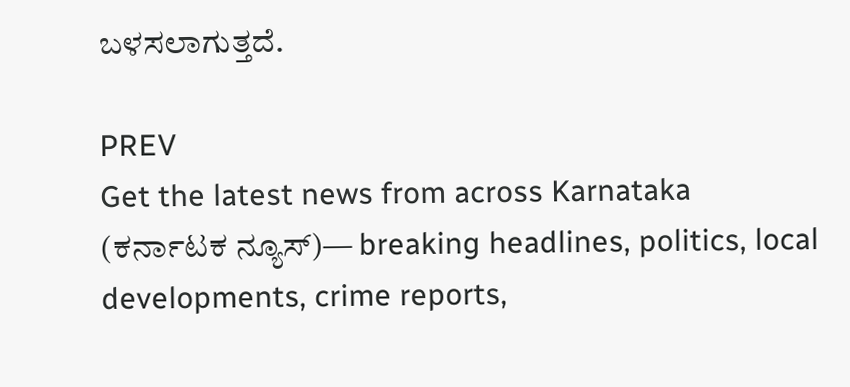ಬಳಸಲಾಗುತ್ತದೆ.

PREV
Get the latest news from across Karnataka (ಕರ್ನಾಟಕ ನ್ಯೂಸ್)— breaking headlines, politics, local developments, crime reports,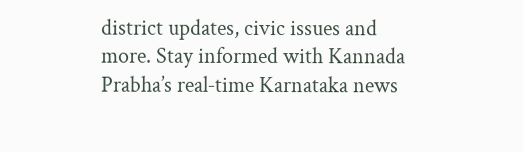district updates, civic issues and more. Stay informed with Kannada Prabha’s real‑time Karnataka news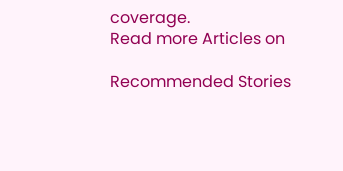coverage.
Read more Articles on

Recommended Stories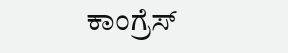ಕಾಂಗ್ರೆಸ್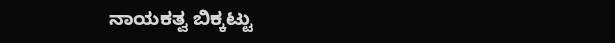ನಾಯಕತ್ವ ಬಿಕ್ಕಟ್ಟು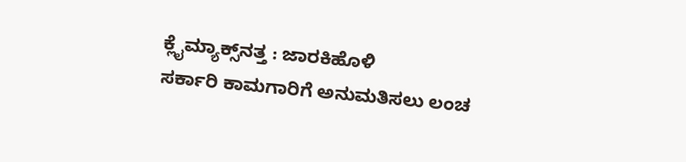ಕ್ಲೈಮ್ಯಾಕ್ಸ್‌ನತ್ತ : ಜಾರಕಿಹೊಳಿ
ಸರ್ಕಾರಿ ಕಾಮಗಾರಿಗೆ ಅನುಮತಿಸಲು ಲಂಚ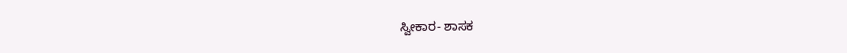ಸ್ವೀಕಾರ- ಶಾಸಕ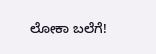ಲೋಕಾ ಬಲೆಗೆ!